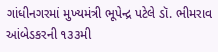ગાંધીનગરમાં મુખ્યમંત્રી ભૂપેન્દ્ર પટેલે ડૉ. ભીમરાવ આંબેડકરની ૧૩૩મી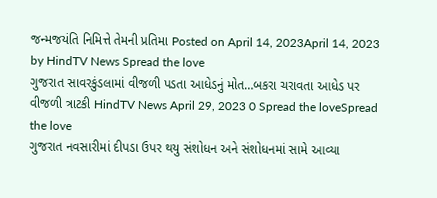જન્મજયંતિ નિમિત્તે તેમની પ્રતિમા Posted on April 14, 2023April 14, 2023 by HindTV News Spread the love
ગુજરાત સાવરકુંડલામાં વીજળી પડતા આધેડનું મોત…બકરા ચરાવતા આધેડ પર વીજળી ત્રાટકી HindTV News April 29, 2023 0 Spread the loveSpread the love
ગુજરાત નવસારીમાં દીપડા ઉપર થયુ સંશોધન અને સંશોધનમાં સામે આવ્યા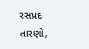રસપ્રદ તારણો,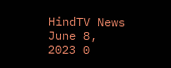HindTV News June 8, 2023 0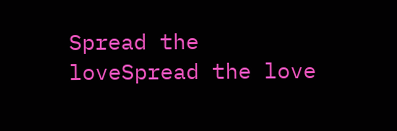Spread the loveSpread the love